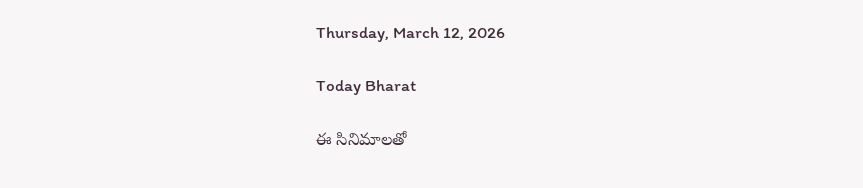Thursday, March 12, 2026

Today Bharat

ఈ సినిమాలతో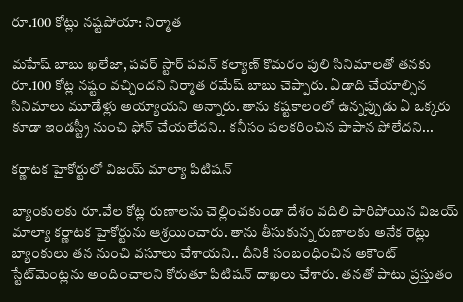రూ.100 కోట్లు నష్టపోయా: నిర్మాత

మహేష్ బాబు ఖలేజా, పవర్ స్టార్ పవన్ కల్యాణ్ కొమరం పులి సినిమాలతో తనకు రూ.100 కోట్ల నష్టం వచ్చిందని నిర్మాత రమేష్ బాబు చెప్పారు. ఏడాది చేయాల్సిన సినిమాలు మూడేళ్లు అయ్యాయని అన్నారు. తాను కష్టకాలంలో ఉన్నప్పుడు ఏ ఒక్కరు కూడా ఇండస్ట్రీ నుంచి ఫోన్ చేయలేదని.. కనీసం పలకరించిన పాపాన పోలేదని...

కర్ణాటక హైకోర్టులో విజయ్‌ మాల్యా పిటిషన్‌

బ్యాంకులకు రూ.వేల కోట్ల రుణాలను చెల్లించకుండా దేశం వదిలి పారిపోయిన విజయ్‌ మాల్యా కర్ణాటక హైకోర్టును ఆశ్రయించారు. తాను తీసుకున్న రుణాలకు అనేక రెట్లు బ్యాంకులు తన నుంచి వసూలు చేశాయని.. దీనికి సంబంధించిన అకౌంట్‌ స్టేట్‌మెంట్లను అందించాలని కోరుతూ పిటిషన్‌ దాఖలు చేశారు. తనతో పాటు ప్రస్తుతం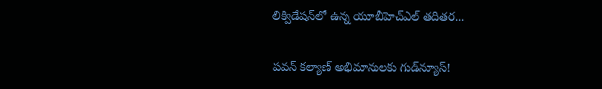లిక్విడేషన్‌లో ఉన్న యూబీహెచ్‌ఎల్‌ తదితర...

పవన్ కల్యాణ్ అభిమానులకు గుడ్‌న్యూస్!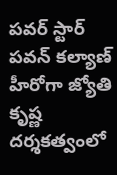పవర్ స్టార్ పవన్ కల్యాణ్ హీరోగా జ్యోతి కృష్ణ దర్శకత్వంలో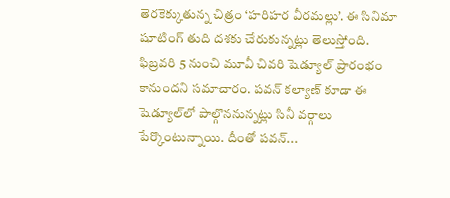తెరకెక్కుతున్న చిత్రం ‘హరిహర వీరమల్లు’. ఈ సినిమా షూటింగ్ తుది దశకు చేరుకున్నట్లు తెలుస్తోంది. ఫిబ్రవరి 5 నుంచి మూవీ చివరి షెడ్యూల్ ప్రారంభం కానుందని సమాచారం. పవన్ కల్యాణ్ కూడా ఈ షెడ్యూల్‌లో పాల్గొననున్నట్లు సినీ వర్గాలు పేర్కొంటున్నాయి. దీంతో పవన్...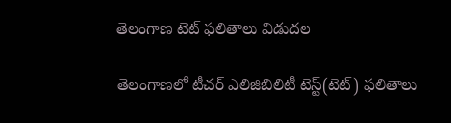తెలంగాణ టెట్‌ ఫలితాలు విడుదల

తెలంగాణలో టీచర్ ఎలిజిబిలిటీ టెస్ట్(టెట్) ఫలితాలు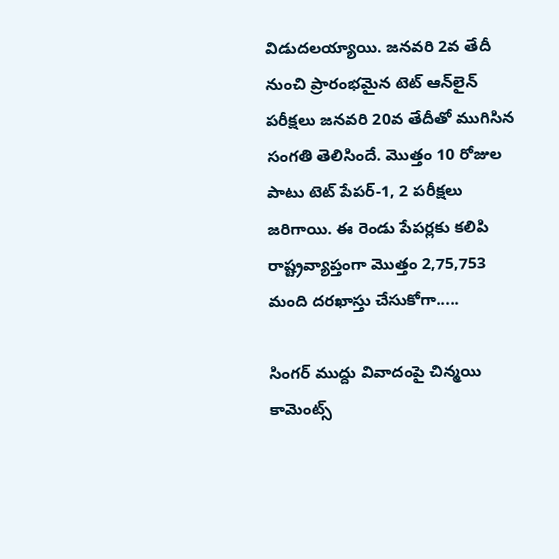విడుదలయ్యాయి. జనవరి 2వ తేదీ నుంచి ప్రారంభమైన టెట్ ఆన్‌లైన్ పరీక్షలు జనవరి 20వ తేదీతో ముగిసిన సంగతి తెలిసిందే. మొత్తం 10 రోజుల పాటు టెట్ పేపర్‌-1, 2 పరీక్షలు జరిగాయి. ఈ రెండు పేపర్లకు కలిపి రాష్ట్రవ్యాప్తంగా మొత్తం 2,75,753 మంది దరఖాస్తు చేసుకోగా.....

సింగర్ ముద్దు వివాదంపై చిన్మయి కామెంట్స్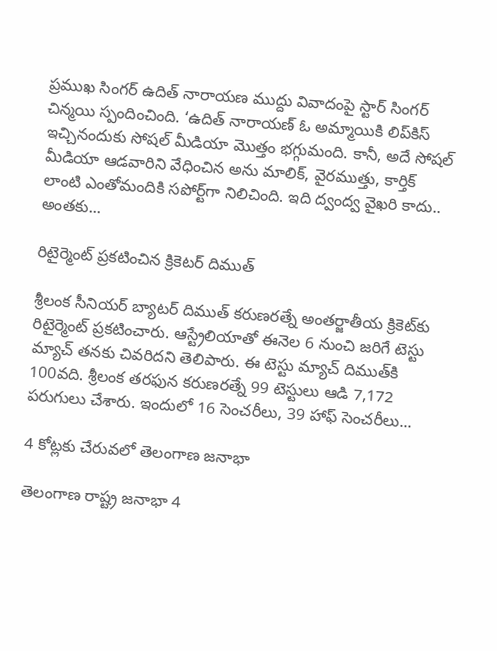ప్రముఖ సింగర్ ఉదిత్ నారాయణ ముద్దు వివాదంపై స్టార్ సింగర్ చిన్మయి స్పందించింది. ‘ఉదిత్ నారాయణ్ ఓ అమ్మాయికి లిప్‌కిస్ ఇచ్చినందుకు సోషల్ మీడియా మొత్తం భగ్గుమంది. కానీ, అదే సోషల్ మీడియా ఆడవారిని వేధించిన అను మాలిక్, వైరముత్తు, కార్తిక్ లాంటి ఎంతోమందికి సపోర్ట్‌గా నిలిచింది. ఇది ద్వంద్వ వైఖరి కాదు.. అంతకు...

రిటైర్మెంట్ ప్రకటించిన క్రికెటర్ దిముత్

శ్రీలంక సీనియర్ బ్యాటర్ దిముత్ కరుణరత్నే అంతర్జాతీయ క్రికెట్‌కు రిటైర్మెంట్ ప్రకటించారు. ఆస్ట్రేలియాతో ఈనెల 6 నుంచి జరిగే టెస్టు మ్యాచ్ తనకు చివరిదని తెలిపారు. ఈ టెస్టు మ్యాచ్ దిముత్‌కి 100వది. శ్రీలంక తరఫున కరుణరత్నే 99 టెస్టులు ఆడి 7,172 పరుగులు చేశారు. ఇందులో 16 సెంచరీలు, 39 హాఫ్ సెంచరీలు...

4 కోట్లకు చేరువలో తెలంగాణ జనాభా

తెలంగాణ రాష్ట్ర జనాభా 4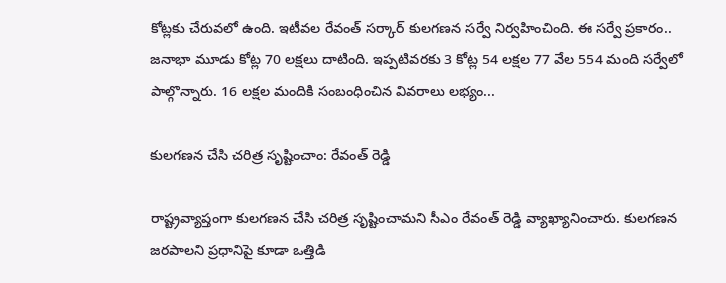కోట్లకు చేరువలో ఉంది. ఇటీవల రేవంత్ సర్కార్ కులగణన సర్వే నిర్వహించింది. ఈ సర్వే ప్రకారం.. జనాభా మూడు కోట్ల 70 లక్షలు దాటింది. ఇప్పటివరకు 3 కోట్ల 54 లక్షల 77 వేల 554 మంది సర్వేలో పాల్గొన్నారు. 16 లక్షల మందికి సంబంధించిన వివరాలు లభ్యం...

కులగణన చేసి చరిత్ర సృష్టించాం: రేవంత్ రెడ్డి

రాష్ట్రవ్యాప్తంగా కులగణన చేసి చరిత్ర సృష్టించామని సీఎం రేవంత్ రెడ్డి వ్యాఖ్యానించారు. కులగణన జరపాలని ప్రధానిపై కూడా ఒత్తిడి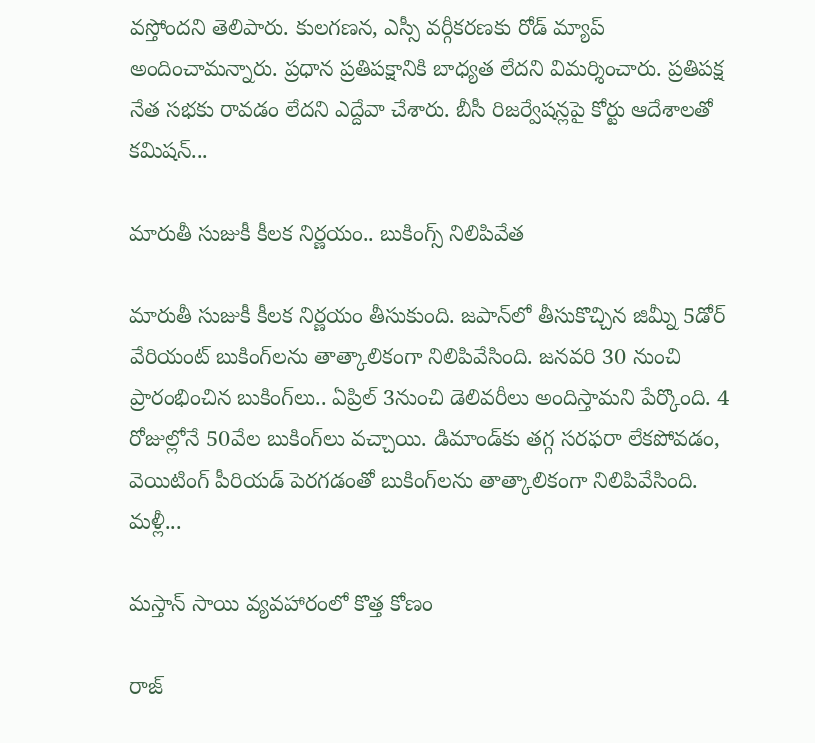వస్తోందని తెలిపారు. కులగణన, ఎస్సీ వర్గీకరణకు రోడ్ మ్యాప్ అందించామన్నారు. ప్రధాన ప్రతిపక్షానికి బాధ్యత లేదని విమర్శించారు. ప్రతిపక్ష నేత సభకు రావడం లేదని ఎద్దేవా చేశారు. బీసీ రిజర్వేషన్లపై కోర్టు ఆదేశాలతో కమిషన్...

మారుతీ సుజుకీ కీలక నిర్ణయం.. బుకింగ్స్ నిలిపివేత

మారుతీ సుజుకీ కీలక నిర్ణయం తీసుకుంది. జపాన్‌లో తీసుకొచ్చిన జిమ్నీ 5డోర్ వేరియంట్ బుకింగ్‌లను తాత్కాలికంగా నిలిపివేసింది. జనవరి 30 నుంచి ప్రారంభించిన బుకింగ్‌లు.. ఏప్రిల్ 3నుంచి డెలివరీలు అందిస్తామని పేర్కొంది. 4 రోజుల్లోనే 50వేల బుకింగ్‌లు వచ్చాయి. డిమాండ్‌కు తగ్గ సరఫరా లేకపోవడం, వెయిటింగ్‌ పీరియడ్‌ పెరగడంతో బుకింగ్‌లను తాత్కాలికంగా నిలిపివేసింది. మళ్లీ...

మస్తాన్ సాయి వ్యవహారంలో కొత్త కోణం

రాజ్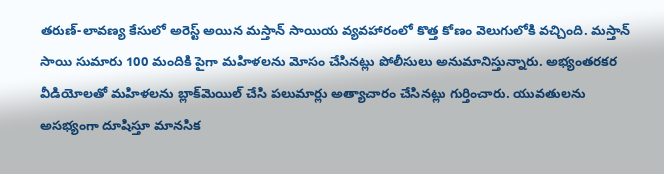తరుణ్-లావణ్య కేసులో అరెస్ట్ అయిన మస్తాన్ సాయియ వ్యవహారంలో కొత్త కోణం వెలుగులోకి వచ్చింది. మస్తాన్ సాయి సుమారు 100 మందికి పైగా మహిళలను మోసం చేసినట్లు పోలీసులు అనుమానిస్తున్నారు. అభ్యంతరకర వీడియోలతో మహిళలను బ్లాక్‌మెయిల్ చేసి పలుమార్లు అత్యాచారం చేసినట్లు గుర్తించారు. యువతులను అసభ్యంగా దూషిస్తూ మానసిక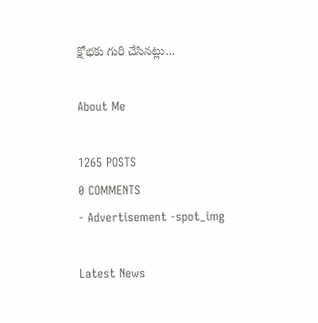క్షోభకు గురి చేసినట్లు...

About Me

1265 POSTS
0 COMMENTS
- Advertisement -spot_img

Latest News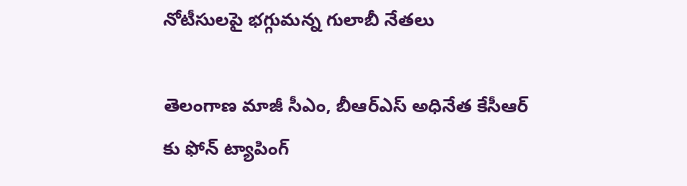నోటీసుల‌పై భ‌గ్గుమ‌న్న గులాబీ నేత‌లు

తెలంగాణ మాజీ సీఎం, బీఆర్‌ఎస్ అధినేత కేసీఆర్ కు ఫోన్ ట్యాపింగ్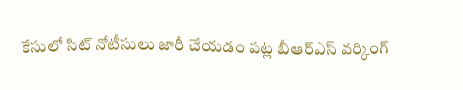కేసులో సిట్‌ నోటీసులు జారీ చేయడం పట్ల బీఆర్‌ఎస్ వర్కింగ్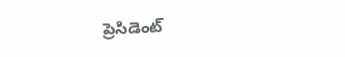ప్రెసిడెంట్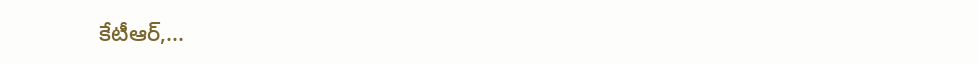కేటీఆర్,...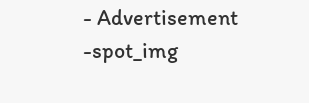- Advertisement -spot_img